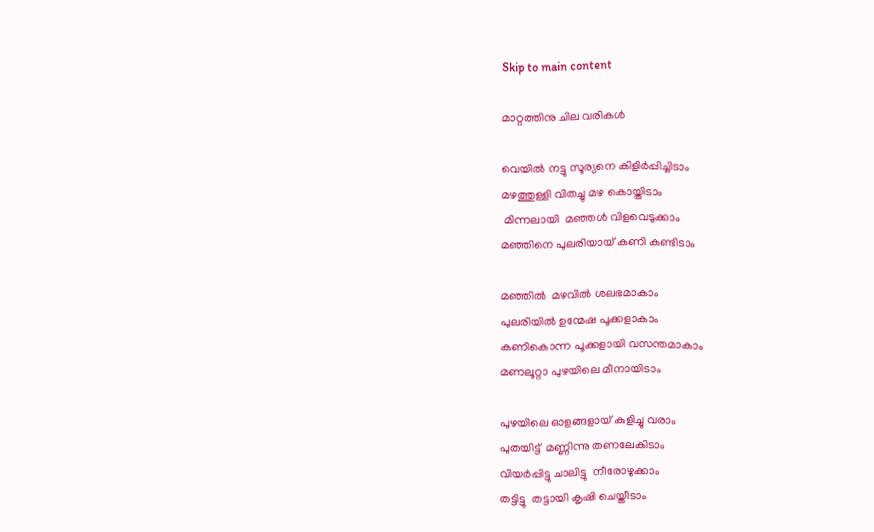Skip to main content

മാറ്റത്തിനു ചില വരികൾ

വെയിൽ നട്ടു സൂര്യനെ കിളിർപ്പിച്ചിടാം
മഴത്തുള്ളി വിതച്ചു മഴ കൊയ്തിടാം
 മിന്നലായി  മഞ്ഞൾ വിളവെടുക്കാം
മഞ്ഞിനെ പുലരിയായ് കണി കണ്ടിടാം

മഞ്ഞിൽ  മഴവിൽ ശലഭമാകാം
പുലരിയിൽ ഉന്മേഷ പൂക്കളാകാം
കണികൊന്ന പൂക്കളായി വസന്തമാകാം
മണലൂറ്റാ പുഴയിലെ മീനായിടാം

പുഴയിലെ ഓളങ്ങളായ് കുളിച്ചു വരാം
പുതയിട്ട്  മണ്ണിന്നു തണലേകിടാം
വിയർപ്പിട്ടു ചാലിട്ടു  നീരോഴുക്കാം
തട്ടിട്ടു  തട്ടായി കൃഷി ചെയ്തീടാം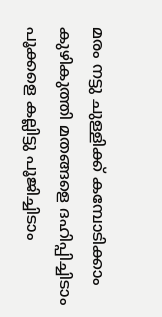മരം നട്ടു ചുള്ളിക്ക് കമ്പോടിക്കാം
കുഴികുത്തി മതങ്ങളെ ദഹിപ്പിച്ചിടാം
പൂക്കളെ കല്ലിട്ടു പൂജിച്ചിടാം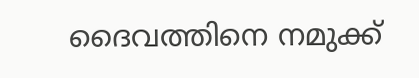ദൈവത്തിനെ നമുക്ക്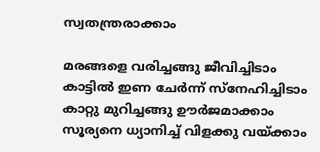സ്വതന്ത്രരാക്കാം

മരങ്ങളെ വരിച്ചങ്ങു ജീവിച്ചിടാം
കാട്ടിൽ ഇണ ചേർന്ന് സ്നേഹിച്ചിടാം
കാറ്റു മുറിച്ചങ്ങു ഊർജമാക്കാം
സൂര്യനെ ധ്യാനിച്ച് വിളക്കു വയ്ക്കാം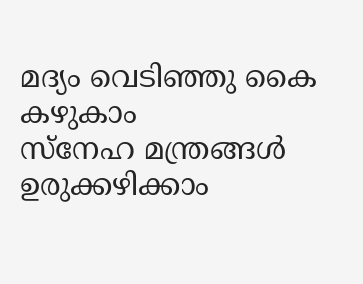മദ്യം വെടിഞ്ഞു കൈ കഴുകാം
സ്നേഹ മന്ത്രങ്ങൾ ഉരുക്കഴിക്കാം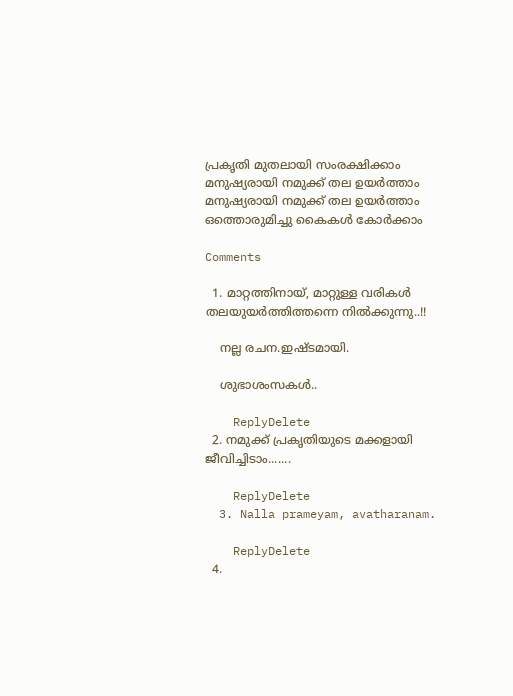പ്രകൃതി മുതലായി സംരക്ഷിക്കാം
മനുഷ്യരായി നമുക്ക് തല ഉയർത്താം
മനുഷ്യരായി നമുക്ക് തല ഉയർത്താം
ഒത്തൊരുമിച്ചു കൈകൾ കോർക്കാം

Comments

  1. മാറ്റത്തിനായ്, മാറ്റുള്ള വരികൾ തലയുയർത്തിത്തന്നെ നിൽക്കുന്നു..!!

    നല്ല രചന.ഇഷ്ടമായി.

    ശുഭാശംസകൾ..

    ReplyDelete
  2. നമുക്ക് പ്രകൃതിയുടെ മക്കളായി ജീവിച്ചിടാം.......

    ReplyDelete
  3. Nalla prameyam, avatharanam.

    ReplyDelete
  4.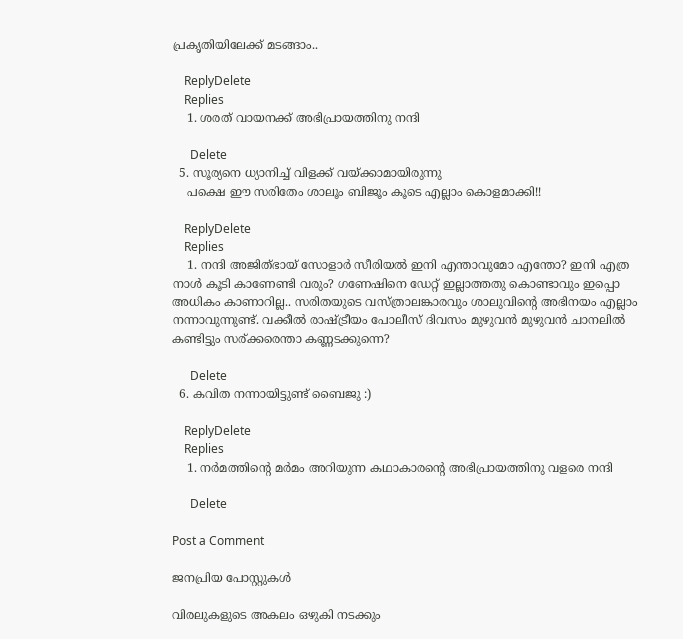പ്രകൃതിയിലേക്ക് മടങ്ങാം..

    ReplyDelete
    Replies
    1. ശരത് വായനക്ക് അഭിപ്രായത്തിനു നന്ദി

      Delete
  5. സൂര്യനെ ധ്യാനിച്ച് വിളക്ക് വയ്ക്കാമായിരുന്നു
    പക്ഷെ ഈ സരിതേം ശാലൂം ബിജൂം കൂടെ എല്ലാം കൊളമാക്കി!!

    ReplyDelete
    Replies
    1. നന്ദി അജിത്‌ഭായ് സോളാർ സീരിയൽ ഇനി എന്താവുമോ എന്തോ? ഇനി എത്ര നാൾ കൂടി കാണേണ്ടി വരും? ഗണേഷിനെ ഡേറ്റ് ഇല്ലാത്തതു കൊണ്ടാവും ഇപ്പൊ അധികം കാണാറില്ല.. സരിതയുടെ വസ്ത്രാലങ്കാരവും ശാലുവിന്റെ അഭിനയം എല്ലാം നന്നാവുന്നുണ്ട്. വക്കീൽ രാഷ്ട്രീയം പോലീസ് ദിവസം മുഴുവൻ മുഴുവൻ ചാനലിൽ കണ്ടിട്ടും സര്ക്കരെന്താ കണ്ണടക്കുന്നെ?

      Delete
  6. കവിത നന്നായിട്ടുണ്ട് ബൈജു :)

    ReplyDelete
    Replies
    1. നർമത്തിന്റെ മർമം അറിയുന്ന കഥാകാരന്റെ അഭിപ്രായത്തിനു വളരെ നന്ദി

      Delete

Post a Comment

ജനപ്രിയ പോസ്റ്റുകൾ

വിരലുകളുടെ അകലം ഒഴുകി നടക്കും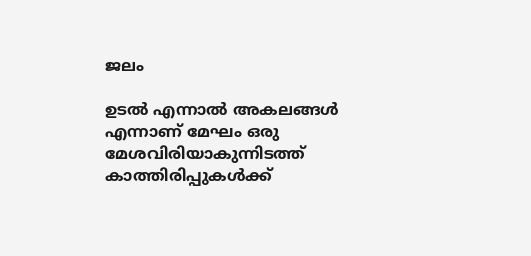ജലം

ഉടൽ എന്നാൽ അകലങ്ങൾ എന്നാണ് മേഘം ഒരു മേശവിരിയാകുന്നിടത്ത് കാത്തിരിപ്പുകൾക്ക്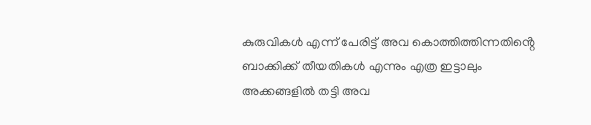കുരുവികൾ എന്ന് പേരിട്ട് അവ കൊത്തിത്തിന്നതിൻ്റെ  ബാക്കിക്ക് തീയതികൾ എന്നും എത്ര ഇട്ടാലും അക്കങ്ങളിൽ തട്ടി അവ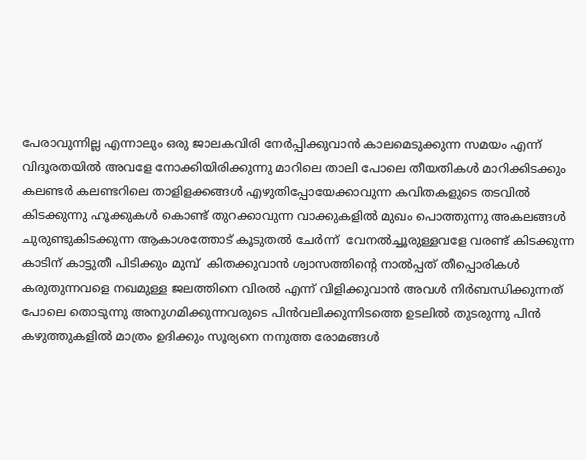പേരാവുന്നില്ല എന്നാലും ഒരു ജാലകവിരി നേർപ്പിക്കുവാൻ കാലമെടുക്കുന്ന സമയം എന്ന് വിദൂരതയിൽ അവളേ നോക്കിയിരിക്കുന്നു മാറിലെ താലി പോലെ തീയതികൾ മാറിക്കിടക്കും കലണ്ടർ കലണ്ടറിലെ താളിളക്കങ്ങൾ എഴുതിപ്പോയേക്കാവുന്ന കവിതകളുടെ തടവിൽ കിടക്കുന്നു ഹൂക്കുകൾ കൊണ്ട് തുറക്കാവുന്ന വാക്കുകളിൽ മുഖം പൊത്തുന്നു അകലങ്ങൾ ചുരുണ്ടുകിടക്കുന്ന ആകാശത്തോട് കൂടുതൽ ചേർന്ന്  വേനൽച്ചൂരുള്ളവളേ വരണ്ട് കിടക്കുന്ന കാടിന് കാട്ടുതീ പിടിക്കും മുമ്പ്  കിതക്കുവാൻ ശ്വാസത്തിൻ്റെ നാൽപ്പത് തീപ്പൊരികൾ കരുതുന്നവളെ നഖമുള്ള ജലത്തിനെ വിരൽ എന്ന് വിളിക്കുവാൻ അവൾ നിർബന്ധിക്കുന്നത് പോലെ തൊടുന്നു അനുഗമിക്കുന്നവരുടെ പിൻവലിക്കുന്നിടത്തെ ഉടലിൽ തുടരുന്നു പിൻ കഴുത്തുകളിൽ മാത്രം ഉദിക്കും സൂര്യനെ നനുത്ത രോമങ്ങൾ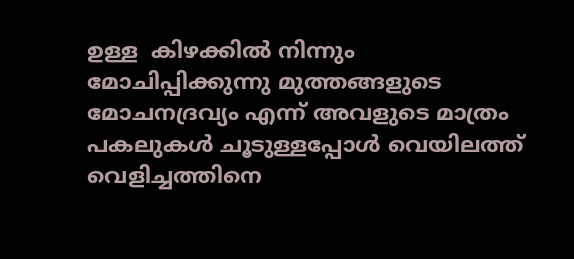ഉള്ള  കിഴക്കിൽ നിന്നും മോചിപ്പിക്കുന്നു മുത്തങ്ങളുടെ മോചനദ്രവ്യം എന്ന് അവളുടെ മാത്രം പകലുകൾ ചൂടുള്ളപ്പോൾ വെയിലത്ത് വെളിച്ചത്തിനെ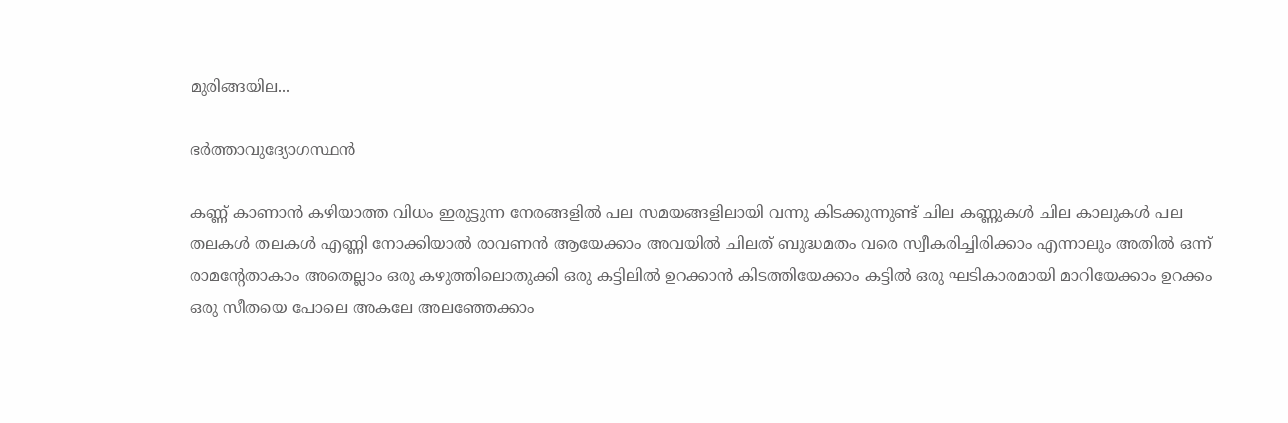മുരിങ്ങയില...

ഭർത്താവുദ്യോഗസ്ഥൻ

കണ്ണ് കാണാൻ കഴിയാത്ത വിധം ഇരുട്ടുന്ന നേരങ്ങളിൽ പല സമയങ്ങളിലായി വന്നു കിടക്കുന്നുണ്ട് ചില കണ്ണുകൾ ചില കാലുകൾ പല തലകൾ തലകൾ എണ്ണി നോക്കിയാൽ രാവണൻ ആയേക്കാം അവയിൽ ചിലത് ബുദ്ധമതം വരെ സ്വീകരിച്ചിരിക്കാം എന്നാലും അതിൽ ഒന്ന് രാമന്റേതാകാം അതെല്ലാം ഒരു കഴുത്തിലൊതുക്കി ഒരു കട്ടിലിൽ ഉറക്കാൻ കിടത്തിയേക്കാം കട്ടിൽ ഒരു ഘടികാരമായി മാറിയേക്കാം ഉറക്കം ഒരു സീതയെ പോലെ അകലേ അലഞ്ഞേക്കാം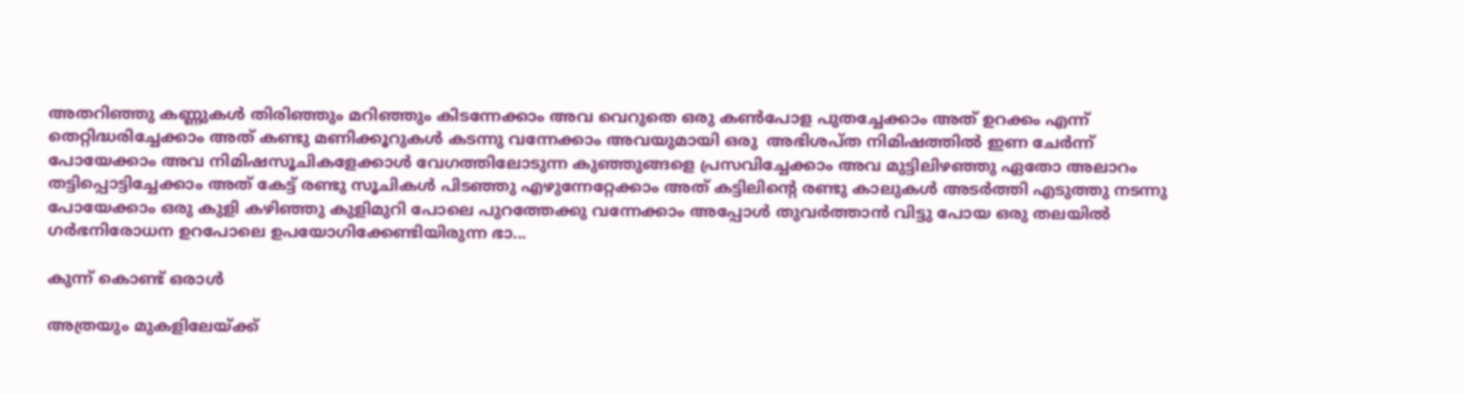അതറിഞ്ഞു കണ്ണുകൾ തിരിഞ്ഞും മറിഞ്ഞും കിടന്നേക്കാം അവ വെറുതെ ഒരു കണ്‍പോള പുതച്ചേക്കാം അത് ഉറക്കം എന്ന് തെറ്റിദ്ധരിച്ചേക്കാം അത് കണ്ടു മണിക്കൂറുകൾ കടന്നു വന്നേക്കാം അവയുമായി ഒരു  അഭിശപ്ത നിമിഷത്തിൽ ഇണ ചേർന്ന് പോയേക്കാം അവ നിമിഷസൂചികളേക്കാൾ വേഗത്തിലോടുന്ന കുഞ്ഞുങ്ങളെ പ്രസവിച്ചേക്കാം അവ മുട്ടിലിഴഞ്ഞു ഏതോ അലാറം തട്ടിപ്പൊട്ടിച്ചേക്കാം അത് കേട്ട് രണ്ടു സൂചികൾ പിടഞ്ഞു എഴുന്നേറ്റേക്കാം അത് കട്ടിലിന്റെ രണ്ടു കാലുകൾ അടർത്തി എടുത്തു നടന്നു പോയേക്കാം ഒരു കുളി കഴിഞ്ഞു കുളിമുറി പോലെ പുറത്തേക്കു വന്നേക്കാം അപ്പോൾ തുവർത്താൻ വിട്ടു പോയ ഒരു തലയിൽ ഗർഭനിരോധന ഉറപോലെ ഉപയോഗിക്കേണ്ടിയിരുന്ന ഭാ...

കുന്ന് കൊണ്ട് ഒരാൾ

അത്രയും മുകളിലേയ്ക്ക്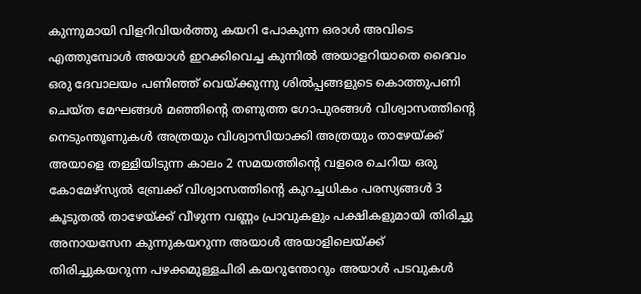കുന്നുമായി വിളറിവിയർത്തു കയറി പോകുന്ന ഒരാൾ അവിടെ എത്തുമ്പോൾ അയാൾ ഇറക്കിവെച്ച കുന്നിൽ അയാളറിയാതെ ദൈവം ഒരു ദേവാലയം പണിഞ്ഞ് വെയ്ക്കുന്നു ശിൽപ്പങ്ങളുടെ കൊത്തുപണി ചെയ്ത മേഘങ്ങൾ മഞ്ഞിന്റെ തണുത്ത ഗോപുരങ്ങൾ വിശ്വാസത്തിന്റെ നെടുംന്തൂണുകൾ അത്രയും വിശ്വാസിയാക്കി അത്രയും താഴേയ്ക്ക് അയാളെ തള്ളിയിടുന്ന കാലം 2 സമയത്തിന്റെ വളരെ ചെറിയ ഒരു കോമേഴ്സ്യൽ ബ്രേക്ക്‌ വിശ്വാസത്തിന്റെ കുറച്ചധികം പരസ്യങ്ങൾ 3 കൂടുതൽ താഴേയ്ക്ക് വീഴുന്ന വണ്ണം പ്രാവുകളും പക്ഷികളുമായി തിരിച്ചു അനായസേന കുന്നുകയറുന്ന അയാൾ അയാളിലെയ്ക്ക് തിരിച്ചുകയറുന്ന പഴക്കമുള്ളചിരി കയറുന്തോറും അയാൾ പടവുകൾ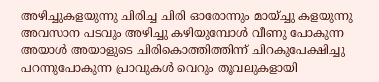അഴിച്ചുകളയുന്നു ചിരിച്ച ചിരി ഓരോന്നും മായ്ച്ചു കളയുന്നു അവസാന പടവും അഴിച്ചു കഴിയുമ്പോൾ വീണു പോകുന്ന അയാൾ അയാളുടെ ചിരികൊത്തിത്തിന്ന് ചിറകുപേക്ഷിച്ചു പറന്നുപോകുന്ന പ്രാവുകൾ വെറും തൂവലുകളായി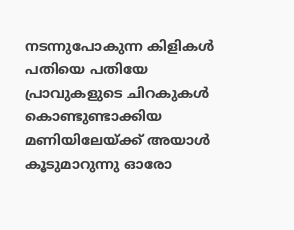നടന്നുപോകുന്ന കിളികൾ പതിയെ പതിയേ പ്രാവുകളുടെ ചിറകുകൾ കൊണ്ടുണ്ടാക്കിയ മണിയിലേയ്ക്ക് അയാൾ കൂടുമാറുന്നു ഓരോ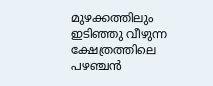മുഴക്കത്തിലും ഇടിഞ്ഞു വീഴുന്ന ക്ഷേത്രത്തിലെ പഴഞ്ചൻ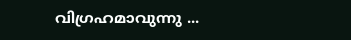വിഗ്രഹമാവുന്നു ...